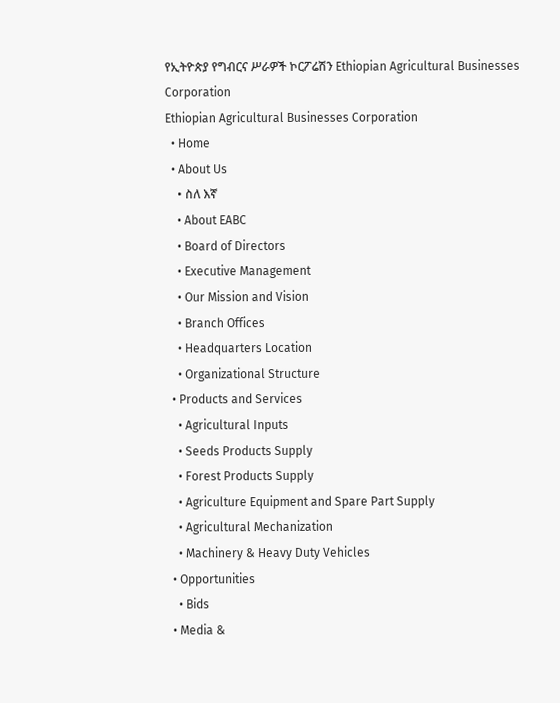የኢትዮጵያ የግብርና ሥራዎች ኮርፖሬሽን Ethiopian Agricultural Businesses Corporation
Ethiopian Agricultural Businesses Corporation
  • Home
  • About Us
    • ስለ እኛ
    • About EABC
    • Board of Directors
    • Executive Management
    • Our Mission and Vision
    • Branch Offices
    • Headquarters Location
    • Organizational Structure
  • Products and Services
    • Agricultural Inputs
    • Seeds Products Supply
    • Forest Products Supply
    • Agriculture Equipment and Spare Part Supply
    • Agricultural Mechanization
    • Machinery & Heavy Duty Vehicles
  • Opportunities
    • Bids
  • Media &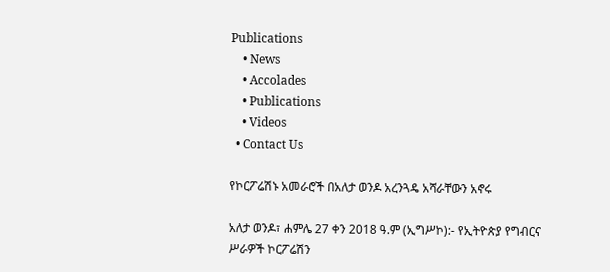Publications
    • News
    • Accolades
    • Publications
    • Videos
  • Contact Us

የኮርፖሬሽኑ አመራሮች በአለታ ወንዶ አረንጓዴ አሻራቸውን አኖሩ

አለታ ወንዶ፣ ሐምሌ 27 ቀን 2018 ዓ.ም (ኢግሥኮ):- የኢትዮጵያ የግብርና ሥራዎች ኮርፖሬሽን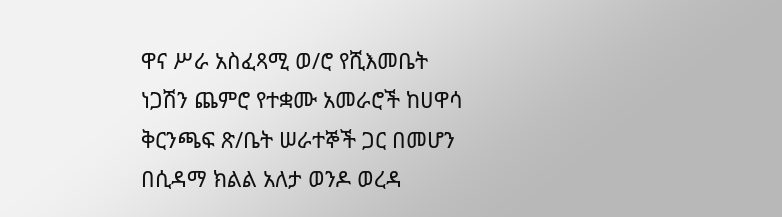ዋና ሥራ አስፈጻሚ ወ/ሮ የሺእመቤት ነጋሽን ጨምሮ የተቋሙ አመራሮች ከሀዋሳ ቅርንጫፍ ጽ/ቤት ሠራተኞች ጋር በመሆን በሲዳማ ክልል አለታ ወንዶ ወረዳ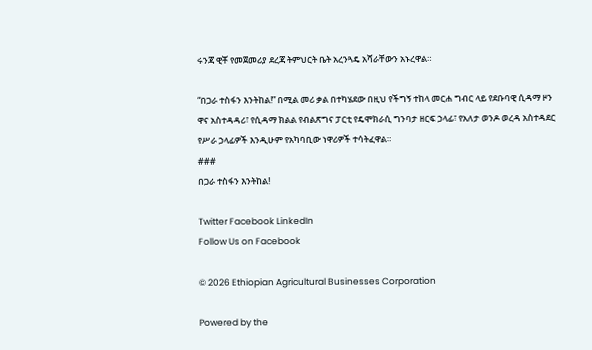ሩንጃ ዊቾ የመጀመሪያ ደረጃ ትምህርት ቤት አረንጓዴ አሻራቸውን አኑረዋል።

“በጋራ ተስፋን እንትከል!” በሚል መሪ ቃል በተካሄደው በዚህ የችግኝ ተከላ መርሐ ግብር ላይ የደቡባዊ ሲዳማ ዞን ዋና አስተዳዳሪ፣ የሲዳማ ክልል የብልጽግና ፓርቲ የዴሞክራሲ ግንባታ ዘርፍ ኃላፊ፣ የአለታ ወንዶ ወረዳ አስተዳደር የሥራ ኃላፊዎች እንዲሁም የአካባቢው ነዋሪዎች ተሳትፈዋል።
###
በጋራ ተስፋን እንትከል!

Twitter Facebook LinkedIn
Follow Us on Facebook

© 2026 Ethiopian Agricultural Businesses Corporation

Powered by the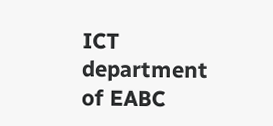ICT department of EABC